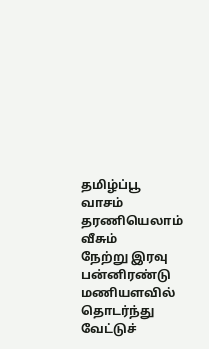தமிழ்ப்பூ வாசம் தரணியெலாம் வீசும்
நேற்று இரவு பன்னிரண்டு மணியளவில் தொடர்ந்து வேட்டுச்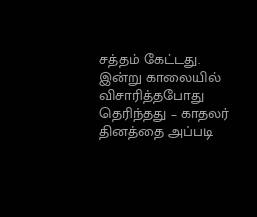சத்தம் கேட்டது. இன்று காலையில் விசாரித்தபோது தெரிந்தது – காதலர் தினத்தை அப்படி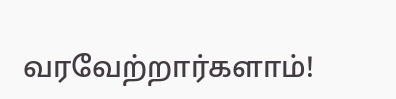வரவேற்றார்களாம்!